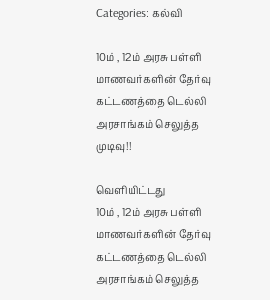Categories: கல்வி

10ம் , 12ம் அரசு பள்ளி மாணவர்களின் தேர்வு கட்டணத்தை டெல்லி அரசாங்கம் செலுத்த முடிவு!!

வெளியிட்டது
10ம் , 12ம் அரசு பள்ளி மாணவர்களின் தேர்வு கட்டணத்தை டெல்லி அரசாங்கம் செலுத்த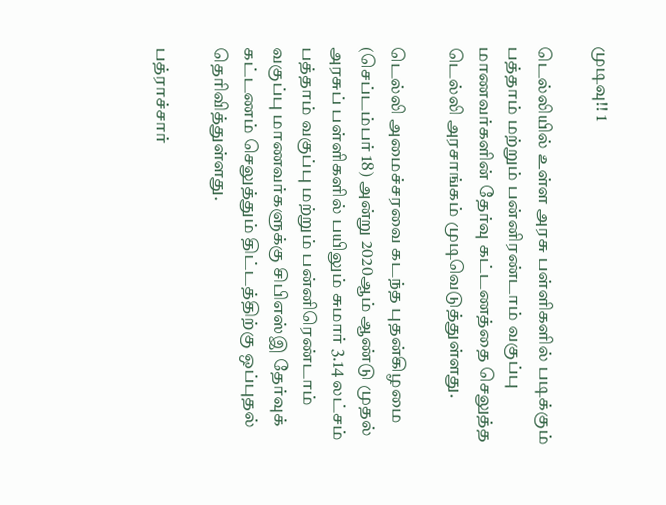முடிவு!! 1

டெல்லியில் உள்ள அரசு பள்ளிகளில் படிக்கும் பத்தாம் மற்றும் பன்னிரண்டாம் வகுப்பு மாணவர்களின் தேர்வு கட்டணத்தை செலுத்த டெல்லி அரசாங்கம் முடிவெடுத்துள்ளது.

டெல்லி அமைச்சரவை கடந்த புதன்கிழமை (செப்டம்பர் 18) அன்று 2020ஆம் ஆண்டு முதல் அரசுப் பள்ளிகளில் பயிலும் சுமார் 3.14 லட்சம் பத்தாம் வகுப்பு மற்றும் பன்னிரெண்டாம் வகுப்பு மாணவர்களுக்கு சிபிஎஸ்இ தேர்வுக் கட்டணம் செலுத்தும் திட்டத்திற்கு ஒப்புதல் தெரிவித்துள்ளது.

பத்ராச்சார்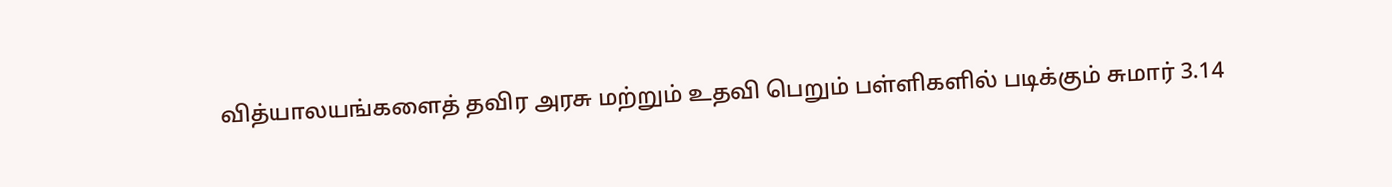வித்யாலயங்களைத் தவிர அரசு மற்றும் உதவி பெறும் பள்ளிகளில் படிக்கும் சுமார் 3.14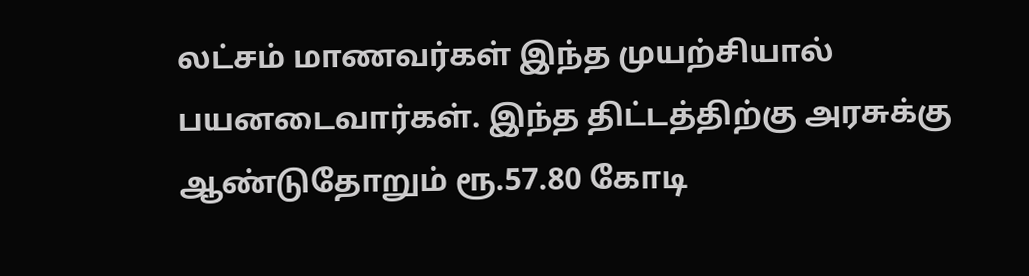லட்சம் மாணவர்கள் இந்த முயற்சியால் பயனடைவார்கள். இந்த திட்டத்திற்கு அரசுக்கு ஆண்டுதோறும் ரூ.57.80 கோடி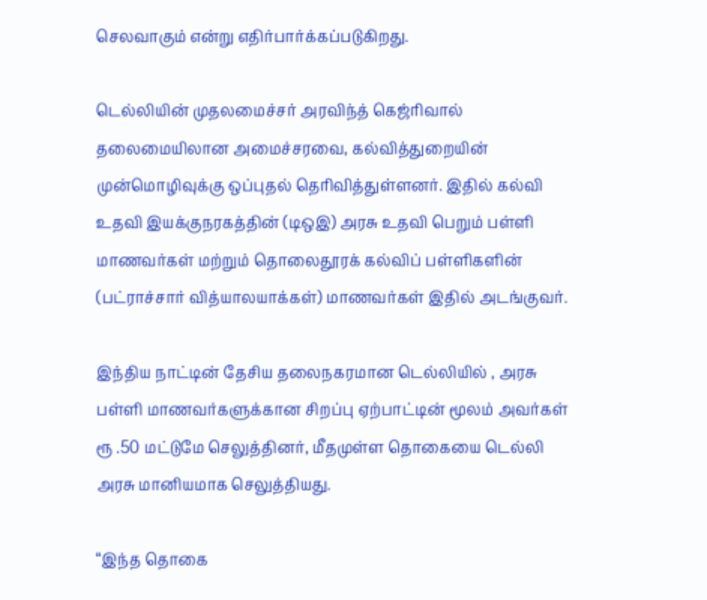செலவாகும் என்று எதிர்பார்க்கப்படுகிறது.

டெல்லியின் முதலமைச்சர் அரவிந்த் கெஜ்ரிவால் தலைமையிலான அமைச்சரவை, கல்வித்துறையின் முன்மொழிவுக்கு ஒப்புதல் தெரிவித்துள்ளனர். இதில் கல்வி உதவி இயக்குநரகத்தின் (டிஒஇ) அரசு உதவி பெறும் பள்ளி மாணவர்கள் மற்றும் தொலைதூரக் கல்விப் பள்ளிகளின் (பட்ராச்சார் வித்யாலயாக்கள்) மாணவர்கள் இதில் அடங்குவர்.

இந்திய நாட்டின் தேசிய தலைநகரமான டெல்லியில் , அரசு பள்ளி மாணவர்களுக்கான சிறப்பு ஏற்பாட்டின் மூலம் அவர்கள் ரூ .50 மட்டுமே செலுத்தினர், மீதமுள்ள தொகையை டெல்லி அரசு மானியமாக செலுத்தியது.

“இந்த தொகை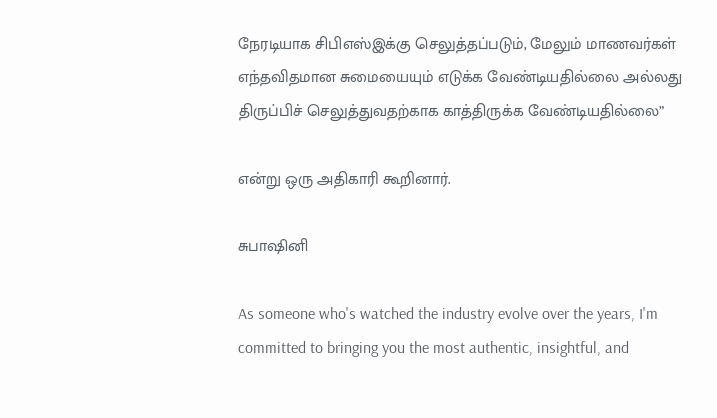நேரடியாக சிபிஎஸ்இக்கு செலுத்தப்படும், மேலும் மாணவர்கள் எந்தவிதமான சுமையையும் எடுக்க வேண்டியதில்லை அல்லது திருப்பிச் செலுத்துவதற்காக காத்திருக்க வேண்டியதில்லை”

என்று ஒரு அதிகாரி கூறினார்.

சுபாஷினி

As someone who's watched the industry evolve over the years, I'm committed to bringing you the most authentic, insightful, and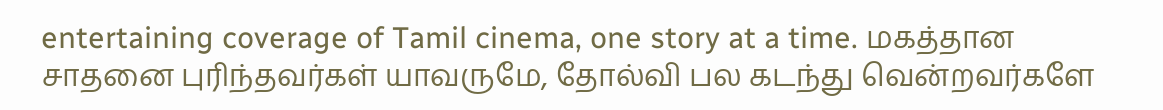entertaining coverage of Tamil cinema, one story at a time. மகத்தான சாதனை புரிந்தவர்கள் யாவருமே, தோல்வி பல கடந்து வென்றவர்களே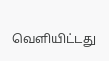வெளியிட்டது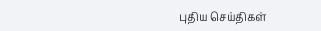புதிய செய்திகள்